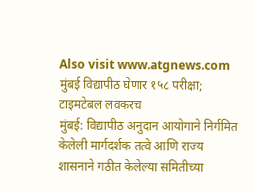Also visit www.atgnews.com
मुंबई विद्यापीठ घेणार १५८ परीक्षा; टाइमटेबल लवकरच
मुंबई: विद्यापीठ अनुदान आयोगाने निर्गमित केलेली मार्गदर्शक तत्वे आणि राज्य शासनाने गठीत केलेल्या समितीच्या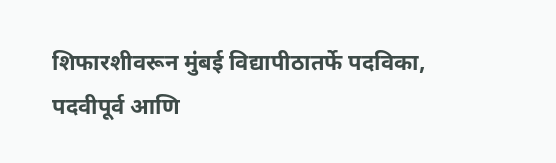शिफारशीवरून मुंबई विद्यापीठातर्फे पदविका, पदवीपूर्व आणि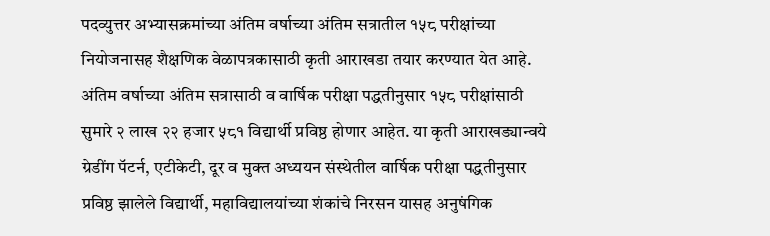पदव्युत्तर अभ्यासक्रमांच्या अंतिम वर्षाच्या अंतिम सत्रातील १५८ परीक्षांच्या नियोजनासह शैक्षणिक वेळापत्रकासाठी कृती आराखडा तयार करण्यात येत आहे. अंतिम वर्षाच्या अंतिम सत्रासाठी व वार्षिक परीक्षा पद्धतीनुसार १५८ परीक्षांसाठी सुमारे २ लाख २२ हजार ५८१ विद्यार्थी प्रविष्ठ होणार आहेत. या कृती आराखड्यान्वये ग्रेडींग पॅटर्न, एटीकेटी, दूर व मुक्त अध्ययन संस्थेतील वार्षिक परीक्षा पद्धतीनुसार प्रविष्ठ झालेले विद्यार्थी, महाविद्यालयांच्या शंकांचे निरसन यासह अनुषंगिक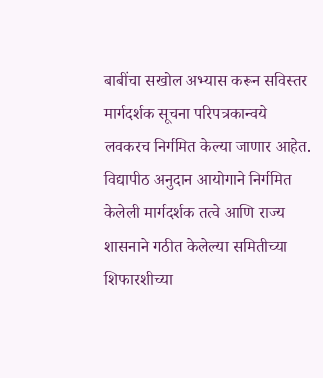बाबींचा सखोल अभ्यास करून सविस्तर मार्गदर्शक सूचना परिपत्रकान्वये लवकरच निर्गमित केल्या जाणार आहेत. विद्यापीठ अनुदान आयोगाने निर्गमित केलेली मार्गदर्शक तत्वे आणि राज्य शासनाने गठीत केलेल्या समितीच्या शिफारशीच्या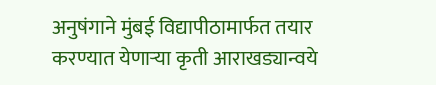अनुषंगाने मुंबई विद्यापीठामार्फत तयार करण्यात येणाऱ्या कृती आराखड्यान्वये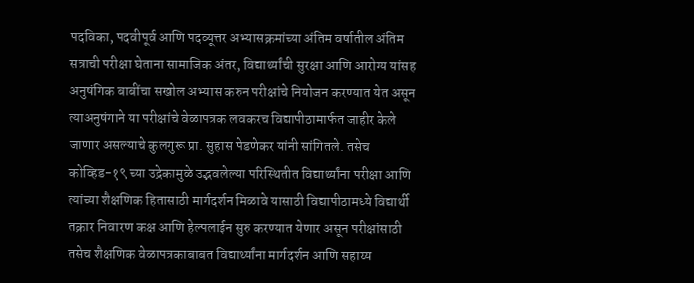पदविका, पदवीपूर्व आणि पदव्यूत्तर अभ्यासक्रमांच्या अंतिम वर्षातील अंतिम सत्राची परीक्षा घेताना सामाजिक अंतर, विद्यार्थ्यांची सुरक्षा आणि आरोग्य यांसह अनुषंगिक बाबींचा सखोल अभ्यास करुन परीक्षांचे नियोजन करण्यात येत असून त्याअनुषंगाने या परीक्षांचे वेळापत्रक लवकरच विद्यापीठामार्फत जाहीर केले जाणार असल्याचे कुलगुरू प्रा. सुहास पेडणेकर यांनी सांगितले. तसेच कोव्हिड-१९ च्या उद्रेकामुळे उद्भवलेल्या परिस्थितीत विद्यार्थ्यांना परीक्षा आणि त्यांच्या शैक्षणिक हितासाठी मार्गदर्शन मिळावे यासाठी विद्यापीठामध्ये विद्यार्थी तक्रार निवारण कक्ष आणि हेल्पलाईन सुरु करण्यात येणार असून परीक्षांसाठी तसेच शैक्षणिक वेळापत्रकाबाबत विद्यार्थ्यांना मार्गदर्शन आणि सहाय्य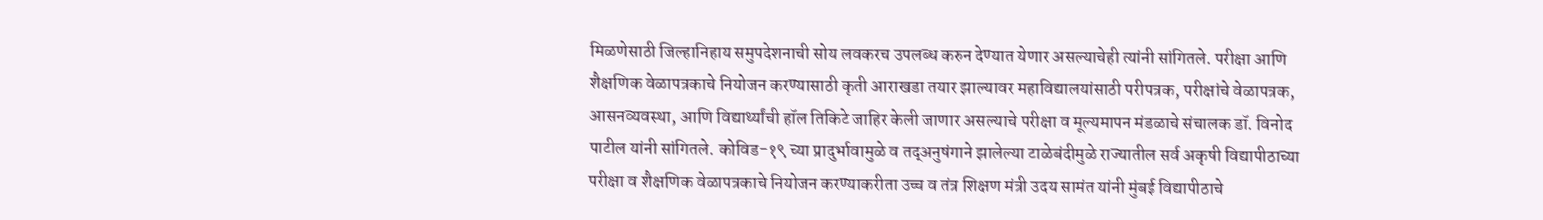मिळणेसाठी जिल्हानिहाय समुपदेशनाची सोय लवकरच उपलब्ध करुन देण्यात येणार असल्याचेही त्यांनी सांगितले. परीक्षा आणि शैक्षणिक वेळापत्रकाचे नियोजन करण्यासाठी कृती आराखडा तयार झाल्यावर महाविद्यालयांसाठी परीपत्रक, परीक्षांचे वेळापत्रक, आसनव्यवस्था, आणि विद्यार्थ्यांची हॉल तिकिटे जाहिर केली जाणार असल्याचे परीक्षा व मूल्यमापन मंडळाचे संचालक डॉ. विनोद पाटील यांनी सांगितले. कोविड-१९ च्या प्रादुर्भावामुळे व तद्अनुषंगाने झालेल्या टाळेबंदीमुळे राज्यातील सर्व अकृषी विद्यापीठाच्या परीक्षा व शैक्षणिक वेळापत्रकाचे नियोजन करण्याकरीता उच्च व तंत्र शिक्षण मंत्री उदय सामंत यांनी मुंबई विद्यापीठाचे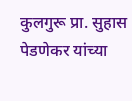कुलगुरू प्रा. सुहास पेडणेकर यांच्या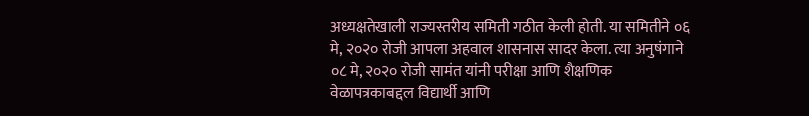अध्यक्षतेखाली राज्यस्तरीय समिती गठीत केली होती. या समितीने ०६ मे, २०२० रोजी आपला अहवाल शासनास सादर केला. त्या अनुषंगाने ०८ मे, २०२० रोजी सामंत यांनी परीक्षा आणि शैक्षणिक वेळापत्रकाबद्दल विद्यार्थी आणि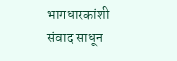भागधारकांशी संवाद साधून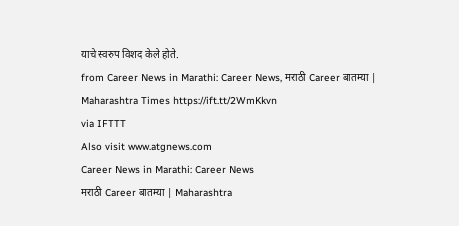याचे स्वरुप विशद केले होते.
from Career News in Marathi: Career News, मराठी Career बातम्या | Maharashtra Times https://ift.tt/2WmKkvn
via IFTTT
Also visit www.atgnews.com
Career News in Marathi: Career News
मराठी Career बातम्या | Maharashtra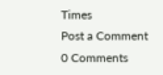Times
Post a Comment
0 Comments